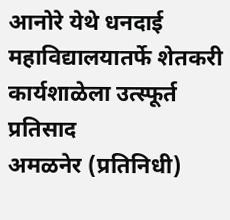आनोरे येथे धनदाई महाविद्यालयातर्फे शेतकरी कार्यशाळेला उत्स्फूर्त प्रतिसाद
अमळनेर (प्रतिनिधी)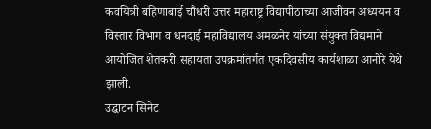कवयित्री बहिणाबाई चौधरी उत्तर महाराष्ट्र विद्यापीठाच्या आजीवन अध्ययन व विस्तार विभाग व धनदाई महाविद्यालय अमळनेर यांच्या संयुक्त विद्यमाने आयोजित शेतकरी सहायता उपक्रमांतर्गत एकदिवसीय कार्यशाळा आनोरे येथे झाली.
उद्घाटन सिनेट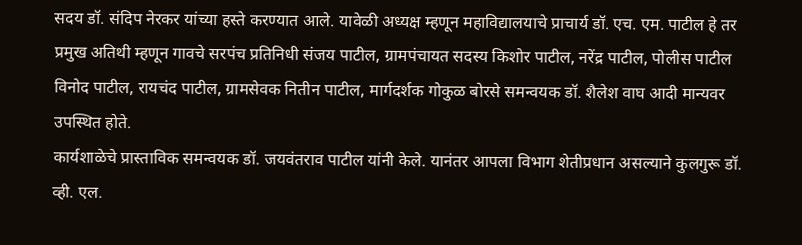सदय डॉ. संदिप नेरकर यांच्या हस्ते करण्यात आले. यावेळी अध्यक्ष म्हणून महाविद्यालयाचे प्राचार्य डॉ. एच. एम. पाटील हे तर प्रमुख अतिथी म्हणून गावचे सरपंच प्रतिनिधी संजय पाटील, ग्रामपंचायत सदस्य किशोर पाटील, नरेंद्र पाटील, पोलीस पाटील विनोद पाटील, रायचंद पाटील, ग्रामसेवक नितीन पाटील, मार्गदर्शक गोकुळ बोरसे समन्वयक डॉ. शैलेश वाघ आदी मान्यवर उपस्थित होते.
कार्यशाळेचे प्रास्ताविक समन्वयक डॉ. जयवंतराव पाटील यांनी केले. यानंतर आपला विभाग शेतीप्रधान असल्याने कुलगुरू डॉ. व्ही. एल.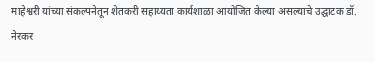माहेश्वरी यांच्या संकल्पनेतून शेतकरी सहाय्यता कार्यशाळा आयोजित केल्या असल्याचे उद्घाटक डॉ. नेरकर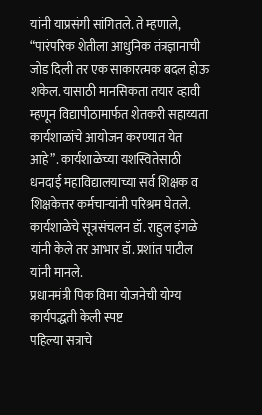यांनी याप्रसंगी सांगितले. ते म्हणाले, “पारंपरिक शेतीला आधुनिक तंत्रज्ञानाची जोड दिली तर एक साकारत्मक बदल होऊ शकेल. यासाठी मानसिकता तयार व्हावी म्हणून विद्यापीठामार्फत शेतकरी सहाय्यता कार्यशाळांचे आयोजन करण्यात येत आहे”. कार्यशाळेच्या यशस्वितेसाठी धनदाई महाविद्यालयाच्या सर्व शिक्षक व शिक्षकेत्तर कर्मचाऱ्यांनी परिश्रम घेतले. कार्यशाळेचे सूत्रसंचलन डॉ. राहुल इंगळे यांनी केले तर आभार डॉ. प्रशांत पाटील यांनी मानले.
प्रधानमंत्री पिक विमा योजनेची योग्य कार्यपद्धती केली स्पष्ट
पहिल्या सत्राचे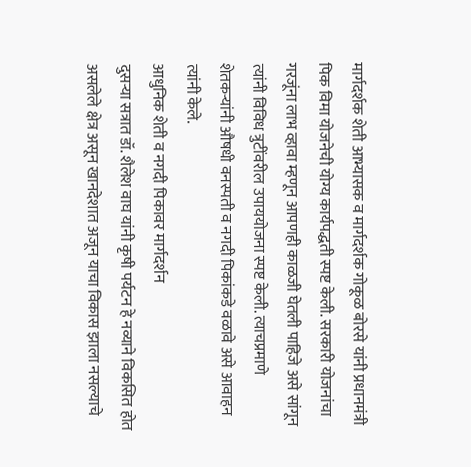मार्गदर्शक शेती आभ्यासक व मार्गदर्शक गोकूळ बोरसे यांनी प्रधानमंत्री पिक विमा योजनेची योग्य कार्यपद्धती स्पष्ट केली. सरकारी योजनांचा गरजूंना लाभ व्हावा म्हणून आपणही काळजी घेतली पाहिजे असे सांगून त्यांनी विविध त्रुटींवरील उपाययोजना स्पष्ट केली. त्याचप्रमाणे शेतकऱ्यांनी औषधी वनस्पती व नगदी पिकांकडे वळावे असे आवाहन त्यांनी केले.
आधुनिक शेती व नगदी पिकावर मार्गदर्शन
दुसऱ्या सत्रात डॉ. शैलेश वाघ यांनी कृषी पर्यटन हे नव्याने विकसित होत असलेले क्षेत्र असून खानदेशात अजून याचा विकास झाला नसल्याचे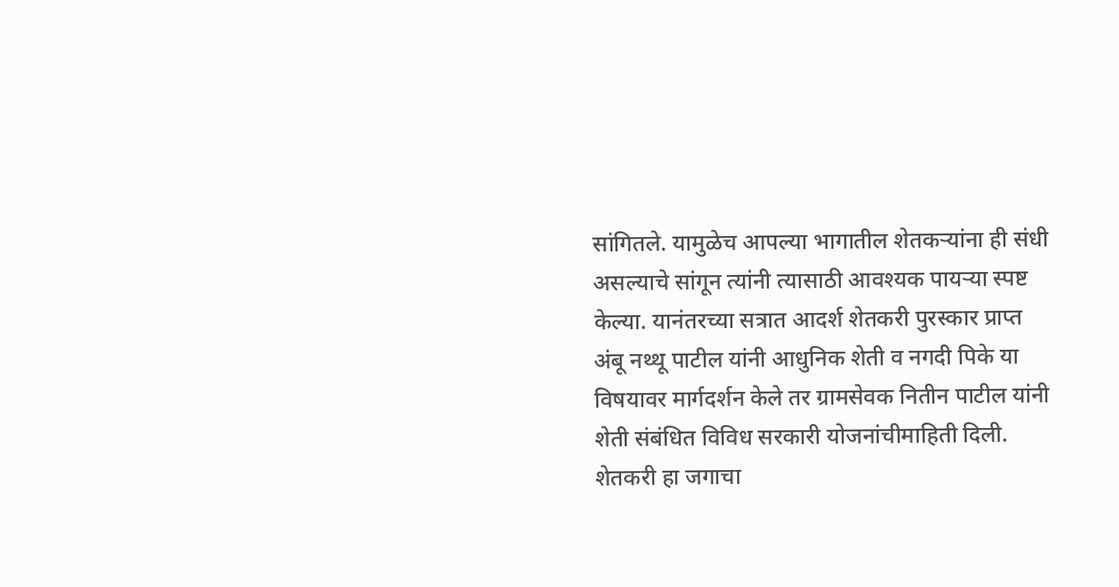सांगितले. यामुळेच आपल्या भागातील शेतकऱ्यांना ही संधी असल्याचे सांगून त्यांनी त्यासाठी आवश्यक पायऱ्या स्पष्ट केल्या. यानंतरच्या सत्रात आदर्श शेतकरी पुरस्कार प्राप्त अंबू नथ्थू पाटील यांनी आधुनिक शेती व नगदी पिके या विषयावर मार्गदर्शन केले तर ग्रामसेवक नितीन पाटील यांनी शेती संबंधित विविध सरकारी योजनांचीमाहिती दिली.
शेतकरी हा जगाचा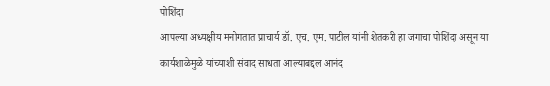पोशिंदा
आपल्या अध्यक्षीय मनोगतात प्राचार्य डॉ. एच. एम. पाटील यांनी शेतकरी हा जगाचा पोशिंदा असून या कार्यशाळेमुळे यांच्याशी संवाद साधता आल्याबद्दल आनंद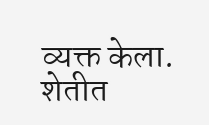व्यक्त केला. शेतीत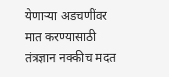येणाऱ्या अडचणींवर मात करण्यासाठी तंत्रज्ञान नक्कीच मदत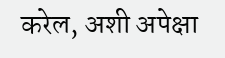करेल, अशी अपेक्षा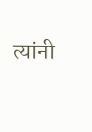त्यांनी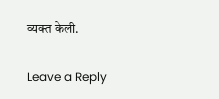व्यक्त केली.

Leave a Reply